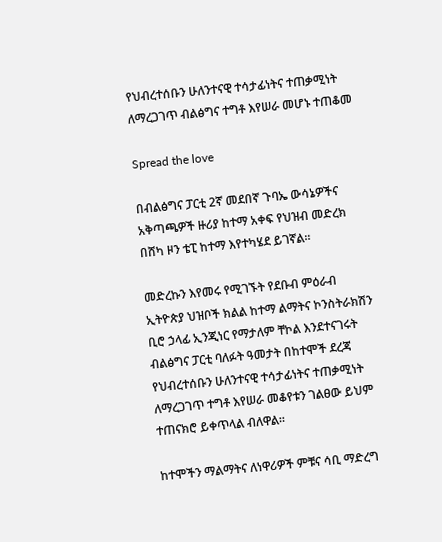የህብረተሰቡን ሁለንተናዊ ተሳታፊነትና ተጠቃሚነት ለማረጋገጥ ብልፅግና ተግቶ እየሠራ መሆኑ ተጠቆመ

Spread the love

በብልፅግና ፓርቲ 2ኛ መደበኛ ጉባኤ ውሳኔዎችና አቅጣጫዎች ዙሪያ ከተማ አቀፍ የህዝብ መድረክ በሸካ ዞን ቴፒ ከተማ እየተካሄደ ይገኛል።

መድረኩን እየመሩ የሚገኙት የደቡብ ምዕራብ ኢትዮጵያ ህዝቦች ክልል ከተማ ልማትና ኮንስትራክሽን ቢሮ ኃላፊ ኢንጂነር የማታለም ቸኮል እንደተናገሩት ብልፅግና ፓርቲ ባለፉት ዓመታት በከተሞች ደረጃ የህብረተሰቡን ሁለንተናዊ ተሳታፊነትና ተጠቃሚነት ለማረጋገጥ ተግቶ እየሠራ መቆየቱን ገልፀው ይህም ተጠናክሮ ይቀጥላል ብለዋል።

ከተሞችን ማልማትና ለነዋሪዎች ምቹና ሳቢ ማድረግ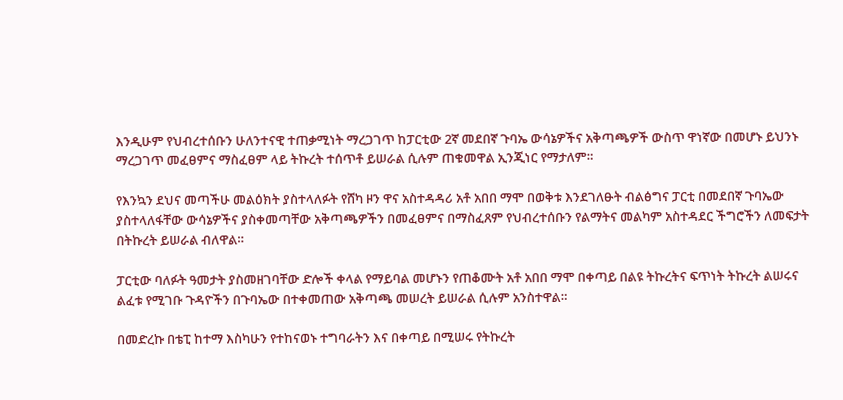እንዲሁም የህብረተሰቡን ሁለንተናዊ ተጠቃሚነት ማረጋገጥ ከፓርቲው 2ኛ መደበኛ ጉባኤ ውሳኔዎችና አቅጣጫዎች ውስጥ ዋነኛው በመሆኑ ይህንኑ ማረጋገጥ መፈፀምና ማስፈፀም ላይ ትኩረት ተሰጥቶ ይሠራል ሲሉም ጠቁመዋል ኢንጂነር የማታለም።

የእንኳን ደህና መጣችሁ መልዕክት ያስተላለፉት የሸካ ዞን ዋና አስተዳዳሪ አቶ አበበ ማሞ በወቅቱ እንደገለፁት ብልፅግና ፓርቲ በመደበኛ ጉባኤው ያስተላለፋቸው ውሳኔዎችና ያስቀመጣቸው አቅጣጫዎችን በመፈፀምና በማስፈጸም የህብረተሰቡን የልማትና መልካም አስተዳደር ችግሮችን ለመፍታት በትኩረት ይሠራል ብለዋል።

ፓርቲው ባለፉት ዓመታት ያስመዘገባቸው ድሎች ቀላል የማይባል መሆኑን የጠቆሙት አቶ አበበ ማሞ በቀጣይ በልዩ ትኩረትና ፍጥነት ትኩረት ልሠሩና ልፈቱ የሚገቡ ጉዳዮችን በጉባኤው በተቀመጠው አቅጣጫ መሠረት ይሠራል ሲሉም አንስተዋል።

በመድረኩ በቴፒ ከተማ እስካሁን የተከናወኑ ተግባራትን እና በቀጣይ በሚሠሩ የትኩረት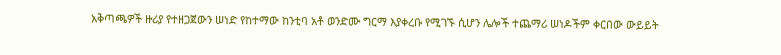አቅጣጫዎች ዙሪያ የተዘጋጀውን ሠነድ የከተማው ከንቲባ አቶ ወንድሙ ግርማ እያቀረቡ የሚገኙ ሲሆን ሌሎች ተጨማሪ ሠነዶችም ቀርበው ውይይት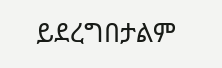ይደረግበታልም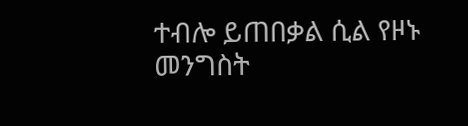ተብሎ ይጠበቃል ሲል የዞኑ መንግስት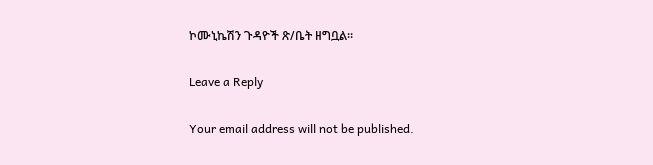ኮሙኒኬሽን ጉዳዮች ጽ/ቤት ዘግቧል።

Leave a Reply

Your email address will not be published.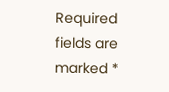Required fields are marked *